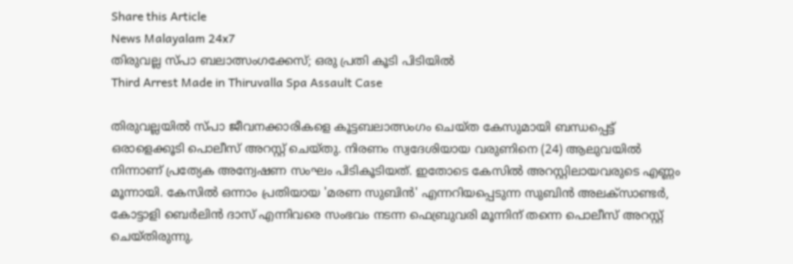Share this Article
News Malayalam 24x7
തിരുവല്ല സ്പാ ബലാത്സംഗക്കേസ്; ഒരു പ്രതി കൂടി പിടിയില്‍
Third Arrest Made in Thiruvalla Spa Assault Case

തിരുവല്ലയിൽ സ്പാ ജീവനക്കാരികളെ കൂട്ടബലാത്സംഗം ചെയ്ത കേസുമായി ബന്ധപ്പെട്ട് ഒരാളെക്കൂടി പൊലീസ് അറസ്റ്റ് ചെയ്തു. നിരണം സ്വദേശിയായ വരുണിനെ (24) ആലുവയിൽ നിന്നാണ് പ്രത്യേക അന്വേഷണ സംഘം പിടികൂടിയത്. ഇതോടെ കേസിൽ അറസ്റ്റിലായവരുടെ എണ്ണം മൂന്നായി. കേസിൽ ഒന്നാം പ്രതിയായ 'മരണ സുബിൻ' എന്നറിയപ്പെടുന്ന സുബിൻ അലക്സാണ്ടർ, കോട്ടാളി ബെർലിൻ ദാസ് എന്നിവരെ സംഭവം നടന്ന ഫെബ്രുവരി മൂന്നിന് തന്നെ പൊലീസ് അറസ്റ്റ് ചെയ്തിരുന്നു.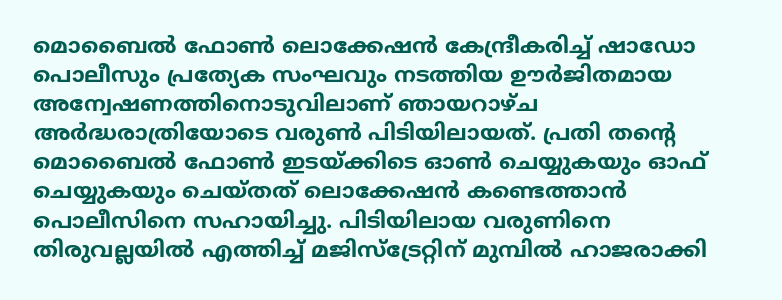മൊബൈൽ ഫോൺ ലൊക്കേഷൻ കേന്ദ്രീകരിച്ച് ഷാഡോ പൊലീസും പ്രത്യേക സംഘവും നടത്തിയ ഊർജിതമായ അന്വേഷണത്തിനൊടുവിലാണ് ഞായറാഴ്ച അർദ്ധരാത്രിയോടെ വരുൺ പിടിയിലായത്. പ്രതി തന്റെ മൊബൈൽ ഫോൺ ഇടയ്ക്കിടെ ഓൺ ചെയ്യുകയും ഓഫ് ചെയ്യുകയും ചെയ്തത് ലൊക്കേഷൻ കണ്ടെത്താൻ പൊലീസിനെ സഹായിച്ചു. പിടിയിലായ വരുണിനെ തിരുവല്ലയിൽ എത്തിച്ച് മജിസ്ട്രേറ്റിന് മുമ്പിൽ ഹാജരാക്കി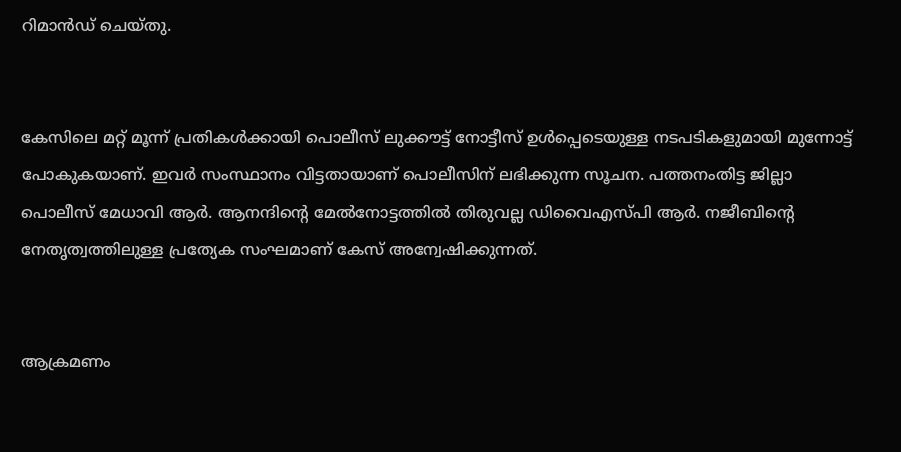റിമാൻഡ് ചെയ്തു.


കേസിലെ മറ്റ് മൂന്ന് പ്രതികൾക്കായി പൊലീസ് ലുക്കൗട്ട് നോട്ടീസ് ഉൾപ്പെടെയുള്ള നടപടികളുമായി മുന്നോട്ട് പോകുകയാണ്. ഇവർ സംസ്ഥാനം വിട്ടതായാണ് പൊലീസിന് ലഭിക്കുന്ന സൂചന. പത്തനംതിട്ട ജില്ലാ പൊലീസ് മേധാവി ആർ. ആനന്ദിന്റെ മേൽനോട്ടത്തിൽ തിരുവല്ല ഡിവൈഎസ്പി ആർ. നജീബിന്റെ നേതൃത്വത്തിലുള്ള പ്രത്യേക സംഘമാണ് കേസ് അന്വേഷിക്കുന്നത്.


ആക്രമണം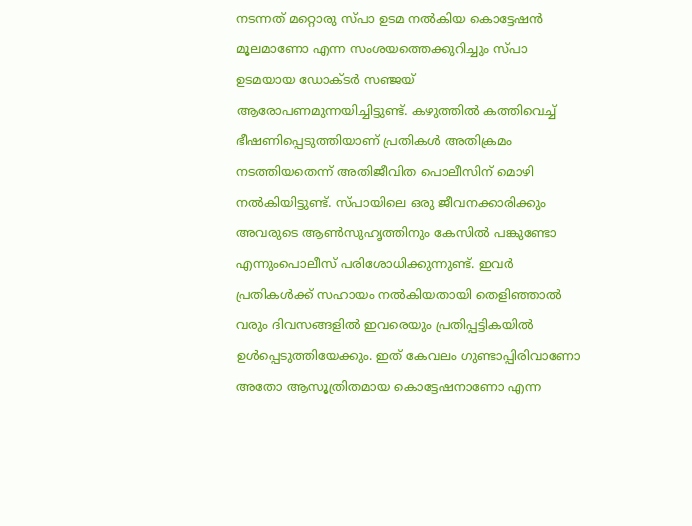നടന്നത് മറ്റൊരു സ്പാ ഉടമ നൽകിയ കൊട്ടേഷൻ മൂലമാണോ എന്ന സംശയത്തെക്കുറിച്ചും സ്പാ ഉടമയായ ഡോക്ടർ സഞ്ജയ് ആരോപണമുന്നയിച്ചിട്ടുണ്ട്. കഴുത്തിൽ കത്തിവെച്ച് ഭീഷണിപ്പെടുത്തിയാണ് പ്രതികൾ അതിക്രമം നടത്തിയതെന്ന് അതിജീവിത പൊലീസിന് മൊഴി നൽകിയിട്ടുണ്ട്. സ്പായിലെ ഒരു ജീവനക്കാരിക്കും അവരുടെ ആൺസുഹൃത്തിനും കേസിൽ പങ്കുണ്ടോ എന്നുംപൊലീസ് പരിശോധിക്കുന്നുണ്ട്. ഇവർ പ്രതികൾക്ക് സഹായം നൽകിയതായി തെളിഞ്ഞാൽ വരും ദിവസങ്ങളിൽ ഇവരെയും പ്രതിപ്പട്ടികയിൽ ഉൾപ്പെടുത്തിയേക്കും. ഇത് കേവലം ഗുണ്ടാപ്പിരിവാണോ അതോ ആസൂത്രിതമായ കൊട്ടേഷനാണോ എന്ന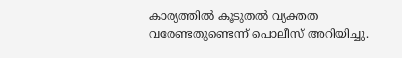കാര്യത്തിൽ കൂടുതൽ വ്യക്തത വരേണ്ടതുണ്ടെന്ന് പൊലീസ് അറിയിച്ചു.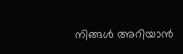നിങ്ങൾ അറിയാൻ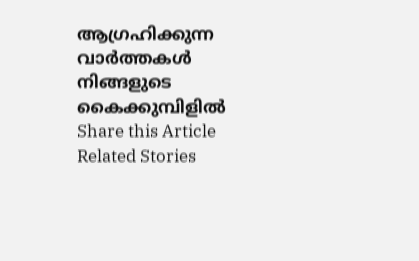ആഗ്രഹിക്കുന്ന വാർത്തകൾ നിങ്ങളുടെ കൈക്കുമ്പിളിൽ
Share this Article
Related Stories